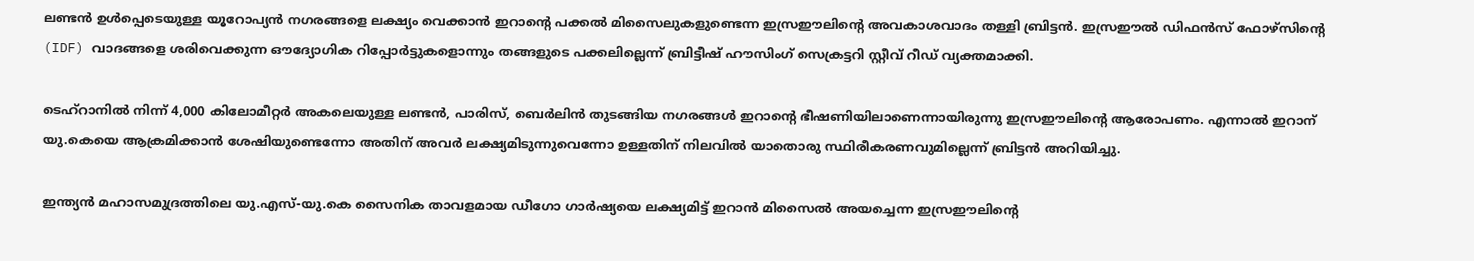ലണ്ടൻ ഉൾപ്പെടെയുള്ള യൂറോപ്യൻ നഗരങ്ങളെ ലക്ഷ്യം വെക്കാൻ ഇറാന്റെ പക്കൽ മിസൈലുകളുണ്ടെന്ന ഇസ്രഈലിന്റെ അവകാശവാദം തള്ളി ബ്രിട്ടൻ. ഇസ്രഈൽ ഡിഫൻസ് ഫോഴ്സിന്റെ (IDF) വാദങ്ങളെ ശരിവെക്കുന്ന ഔദ്യോഗിക റിപ്പോർട്ടുകളൊന്നും തങ്ങളുടെ പക്കലില്ലെന്ന് ബ്രിട്ടീഷ് ഹൗസിംഗ് സെക്രട്ടറി സ്റ്റീവ് റീഡ് വ്യക്തമാക്കി.

ടെഹ്‌റാനിൽ നിന്ന് 4,000 കിലോമീറ്റർ അകലെയുള്ള ലണ്ടൻ, പാരിസ്, ബെർലിൻ തുടങ്ങിയ നഗരങ്ങൾ ഇറാന്റെ ഭീഷണിയിലാണെന്നായിരുന്നു ഇസ്രഈലിന്റെ ആരോപണം. എന്നാൽ ഇറാന് യു.കെയെ ആക്രമിക്കാൻ ശേഷിയുണ്ടെന്നോ അതിന് അവർ ലക്ഷ്യമിടുന്നുവെന്നോ ഉള്ളതിന് നിലവിൽ യാതൊരു സ്ഥിരീകരണവുമില്ലെന്ന് ബ്രിട്ടൻ അറിയിച്ചു.

ഇന്ത്യൻ മഹാസമുദ്രത്തിലെ യു.എസ്-യു.കെ സൈനിക താവളമായ ഡീഗോ ഗാർഷ്യയെ ലക്ഷ്യമിട്ട് ഇറാൻ മിസൈൽ അയച്ചെന്ന ഇസ്രഈലിന്റെ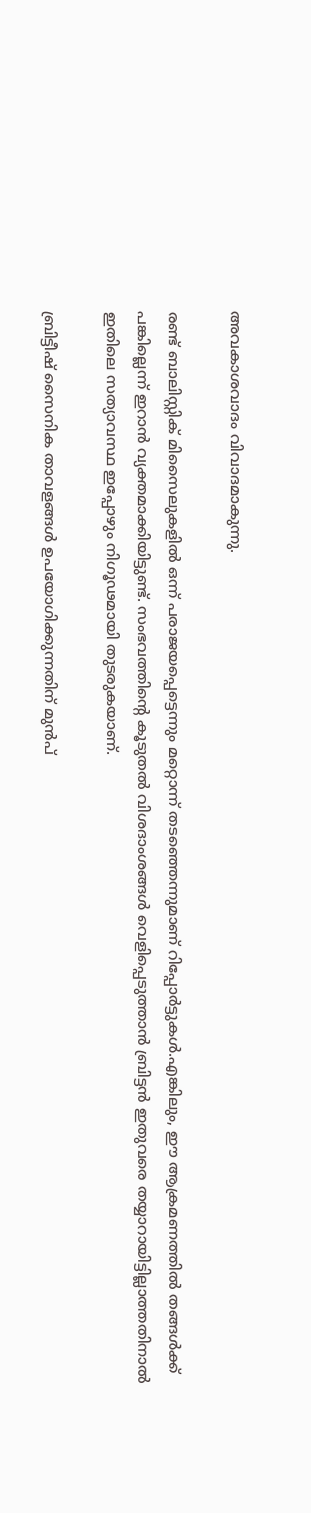അവകാശവാദം വിവാദമാകുന്നു.

രണ്ട് ബാലിസ്റ്റിക് മിസൈലുകളിൽ ഒന്ന് പരാജയപ്പെട്ടെന്നും മറ്റൊന്ന് തടഞ്ഞെന്നുമാണ് റിപ്പോർട്ടുകൾ.എങ്കിലും, ഈ ആക്രമണത്തിൽ തങ്ങൾക്ക് പങ്കില്ലെന്ന് ഇറാൻ വ്യക്തമാക്കിയിട്ടുണ്ട്. സംഭവത്തിന്റെ കൂടുതൽ വിശദാംശങ്ങൾ വെളിപ്പെടുത്താൻ ബ്രിട്ടൻ ഇതുവരെ തയ്യാറായിട്ടില്ലാത്തതിനാൽ ഇതിലെ സത്യാവസ്ഥ ഇപ്പോഴും നിഗൂഢമായി തുടരുകയാണ്.

ബ്രിട്ടീഷ് സൈനിക താവളങ്ങൾ ഉപയോഗിക്കുന്നതിന് മുൻപ്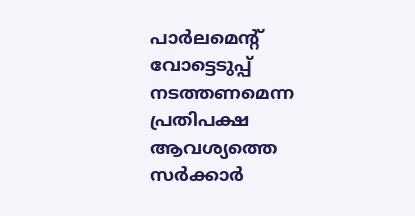പാർലമെന്റ് വോട്ടെടുപ്പ് നടത്തണമെന്ന പ്രതിപക്ഷ ആവശ്യത്തെ സർക്കാർ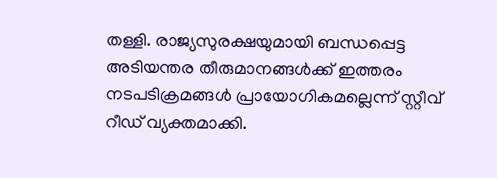തള്ളി. രാജ്യസുരക്ഷയുമായി ബന്ധപ്പെട്ട അടിയന്തര തീരുമാനങ്ങൾക്ക് ഇത്തരം നടപടിക്രമങ്ങൾ പ്രായോഗികമല്ലെന്ന് സ്റ്റീവ് റീഡ് വ്യക്തമാക്കി.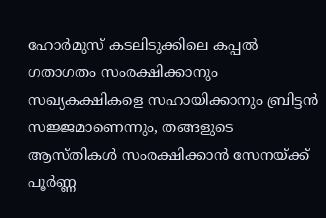ഹോർമുസ് കടലിടുക്കിലെ കപ്പൽ ഗതാഗതം സംരക്ഷിക്കാനും സഖ്യകക്ഷികളെ സഹായിക്കാനും ബ്രിട്ടൻ സജ്ജമാണെന്നും, തങ്ങളുടെ ആസ്തികൾ സംരക്ഷിക്കാൻ സേനയ്ക്ക് പൂർണ്ണ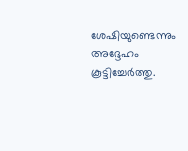ശേഷിയുണ്ടെന്നും അദ്ദേഹം കൂട്ടിച്ചേർത്തു.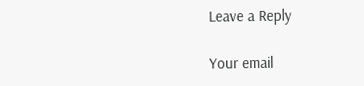Leave a Reply

Your email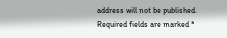address will not be published. Required fields are marked *